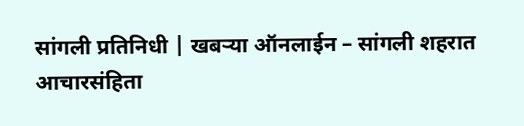सांगली प्रतिनिधी | खबऱ्या ऑनलाईन – सांगली शहरात आचारसंहिता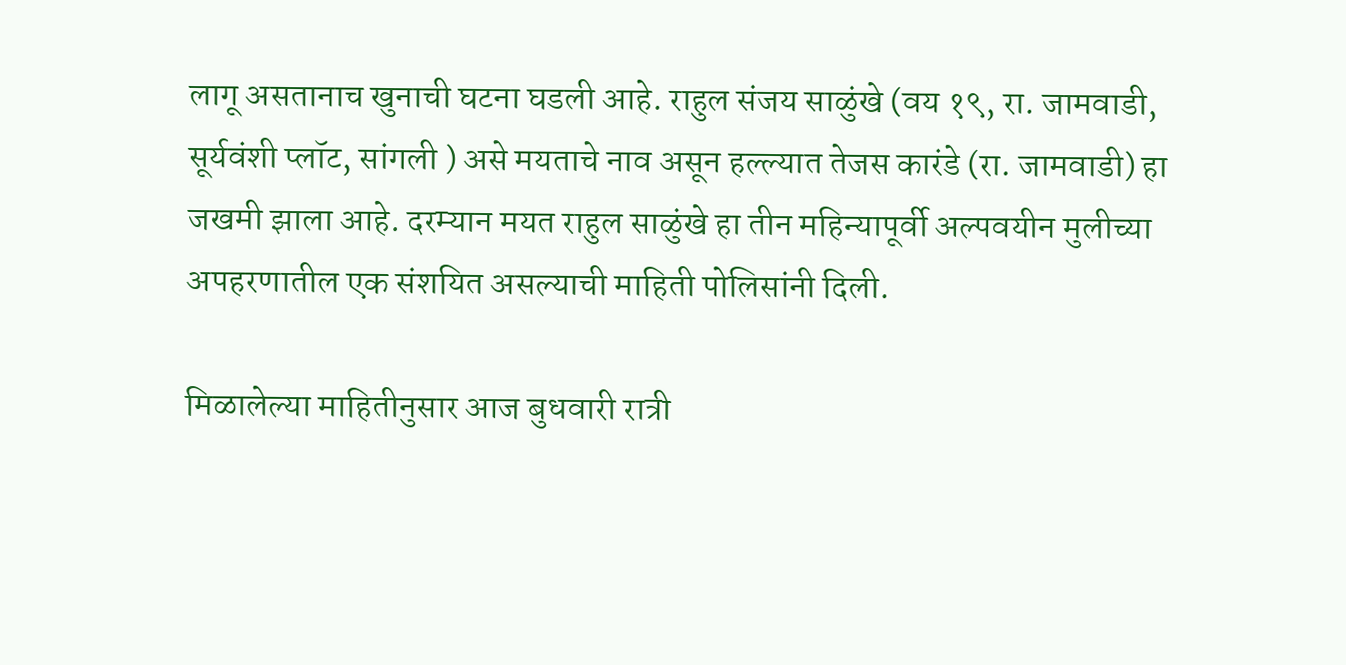लागू असतानाच खुनाची घटना घडली आहे. राहुल संजय साळुंखे (वय १९, रा. जामवाडी, सूर्यवंशी प्लॉट, सांगली ) असे मयताचे नाव असून हल्ल्यात तेजस कारंडे (रा. जामवाडी) हा जखमी झाला आहे. दरम्यान मयत राहुल साळुंखे हा तीन महिन्यापूर्वी अल्पवयीन मुलीच्या अपहरणातील एक संशयित असल्याची माहिती पोलिसांनी दिली.

मिळालेल्या माहितीनुसार आज बुधवारी रात्री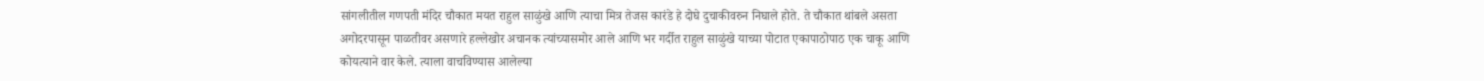सांगलीतील गणपती मंदिर चौकात मयत राहुल साळुंखे आणि त्याचा मित्र तेजस कारंडे हे दोघे दुचाकीवरुन निघाले होते. ते चौकात थांबले असता अगोदरपासून पाळतीवर असणारे हल्लेखोर अचानक त्यांच्यासमोर आले आणि भर गर्दीत राहुल साळुंखे याच्या पोटात एकापाठोपाठ एक चाकू आणि कोयत्याने वार केले. त्याला वाचविण्यास आलेल्या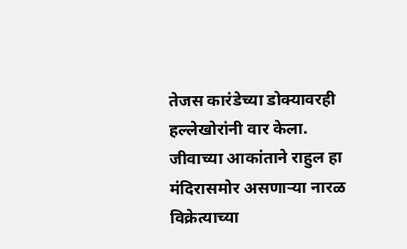तेजस कारंडेच्या डोक्यावरही हल्लेखोरांनी वार केला. जीवाच्या आकांताने राहुल हा मंदिरासमोर असणाऱ्या नारळ विक्रेत्याच्या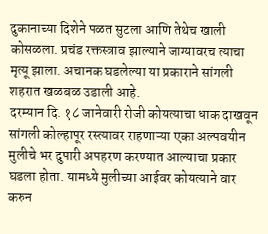दुकानाच्या दिशेने पळत सुटला आणि तेथेच खाली कोसळला. प्रचंड रक्तस्त्राव झाल्याने जाग्यावरच त्याचा मृत्यू झाला. अचानक घडलेल्या या प्रकाराने सांगली शहरात खळबळ उडाली आहे.
दरम्यान दि. १८ जानेवारी रोजी कोयत्याचा धाक दाखवून सांगली कोल्हापूर रस्त्यावर राहणाऱ्या एका अल्पवयीन मुलीचे भर दुपारी अपहरण करण्यात आल्याचा प्रकार घडला होता. यामध्ये मुलीच्या आईवर कोयत्याने वार करुन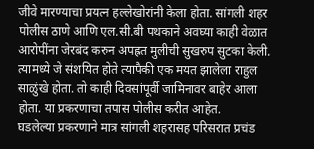जीवे मारण्याचा प्रयत्न हल्लेखोरांनी केला होता. सांगली शहर पोलीस ठाणे आणि एल.सी.बी पथकाने अवघ्या काही वेळात आरोपींना जेरबंद करुन अपह्रत मुलीची सुखरुप सुटका केली. त्यामध्ये जे संशयित होते त्यापैकी एक मयत झालेला राहुल साळुंखे होता. तो काही दिवसांपूर्वी जामिनावर बाहेर आला होता. या प्रकरणाचा तपास पोलीस करीत आहेत.
घडलेल्या प्रकरणाने मात्र सांगली शहरासह परिसरात प्रचंड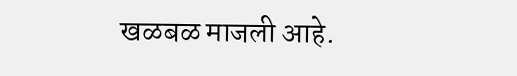खळबळ माजली आहे.